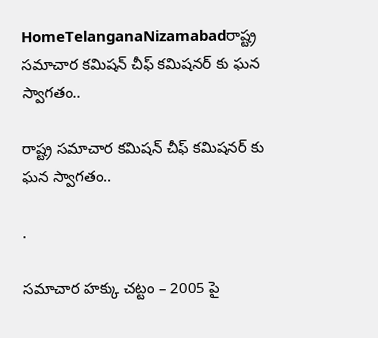HomeTelanganaNizamabadరాష్ట్ర సమాచార కమిషన్ చీఫ్ కమిషనర్ కు ఘన స్వాగతం..

రాష్ట్ర సమాచార కమిషన్ చీఫ్ కమిషనర్ కు ఘన స్వాగతం..

.

సమాచార హక్కు చట్టం – 2005 పై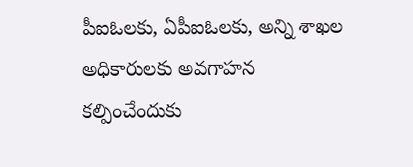పీఐఓలకు, ఏపీఐఓలకు, అన్ని శాఖల అధికారులకు అవగాహన కల్పించేందుకు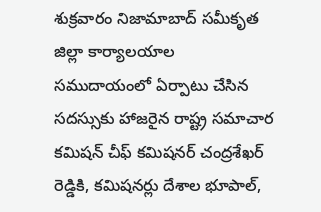శుక్రవారం నిజామాబాద్ సమీకృత జిల్లా కార్యాలయాల సముదాయంలో ఏర్పాటు చేసిన సదస్సుకు హాజరైన రాష్ట్ర సమాచార కమిషన్ చీఫ్ కమిషనర్ చంద్రశేఖర్ రెడ్డికి, కమిషనర్లు దేశాల భూపాల్,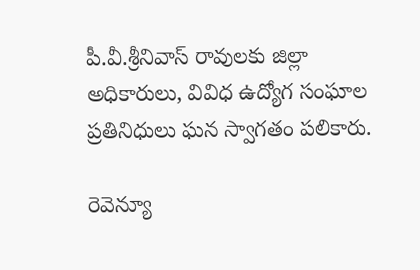పీ.వీ.శ్రీనివాస్ రావులకు జిల్లా అధికారులు, వివిధ ఉద్యోగ సంఘాల ప్రతినిధులు ఘన స్వాగతం పలికారు.

రెవెన్యూ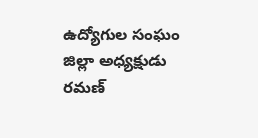ఉద్యోగుల సంఘం జిల్లా అధ్యక్షుడు రమణ్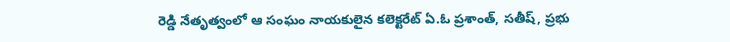రెడ్డి నేతృత్వంలో ఆ సంఘం నాయకులైన కలెక్టరేట్ ఏ.ఓ ప్రశాంత్, సతీష్, ప్రభు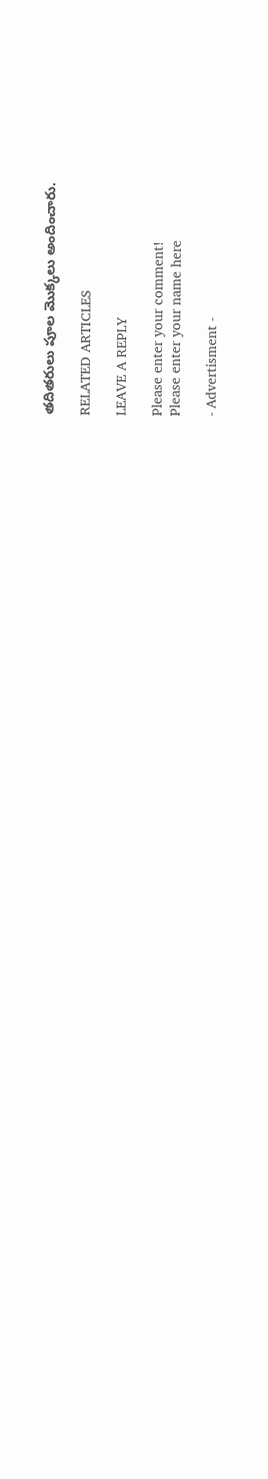తదితరులు పూల మొక్కలు అందించారు.

RELATED ARTICLES

LEAVE A REPLY

Please enter your comment!
Please enter your name here

- Advertisment -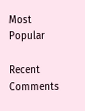Most Popular

Recent Comments